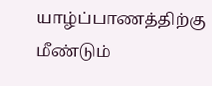யாழ்ப்பாணத்திற்கு மீண்டும்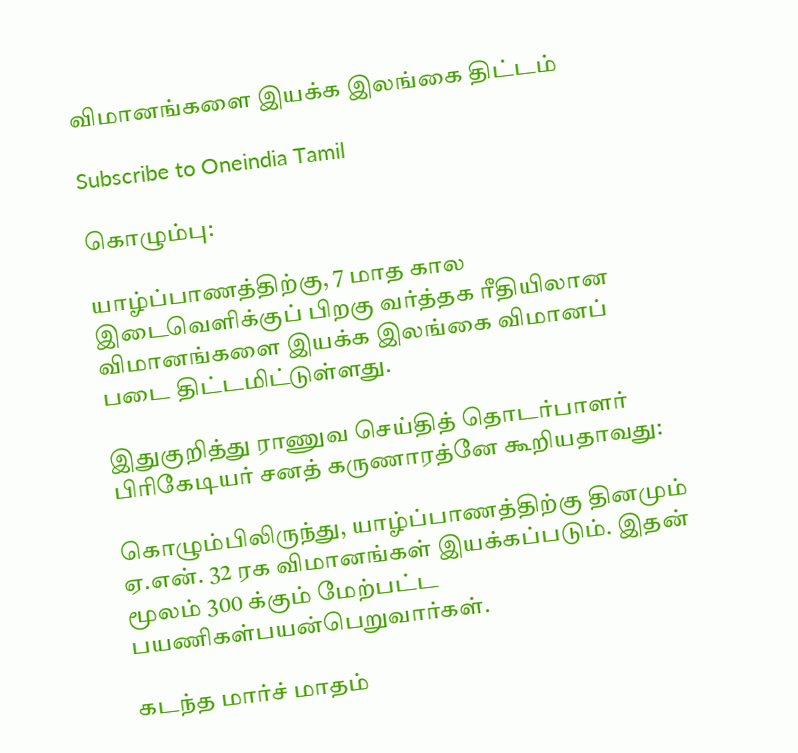விமானங்களை இயக்க இலங்கை திட்டம்

Subscribe to Oneindia Tamil

கொழும்பு:

யாழ்ப்பாணத்திற்கு, 7 மாத கால இடைவெளிக்குப் பிறகு வர்த்தக ரீதியிலான விமானங்களை இயக்க இலங்கை விமானப் படை திட்டமிட்டுள்ளது.

இதுகுறித்து ராணுவ செய்தித் தொடர்பாளர் பிரிகேடியர் சனத் கருணாரத்னே கூறியதாவது:

கொழும்பிலிருந்து, யாழ்ப்பாணத்திற்கு தினமும் ஏ.என். 32 ரக விமானங்கள் இயக்கப்படும். இதன் மூலம் 300 க்கும் மேற்பட்ட பயணிகள்பயன்பெறுவார்கள்.

கடந்த மார்ச் மாதம்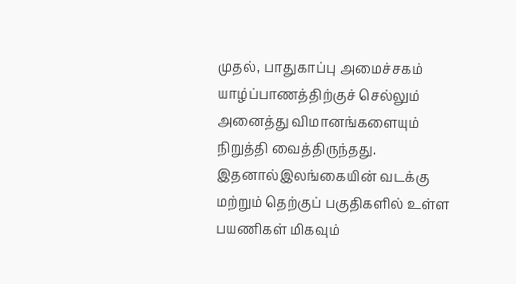முதல், பாதுகாப்பு அமைச்சகம் யாழ்ப்பாணத்திற்குச் செல்லும் அனைத்து விமானங்களையும் நிறுத்தி வைத்திருந்தது. இதனால்இலங்கையின் வடக்கு மற்றும் தெற்குப் பகுதிகளில் உள்ள பயணிகள் மிகவும்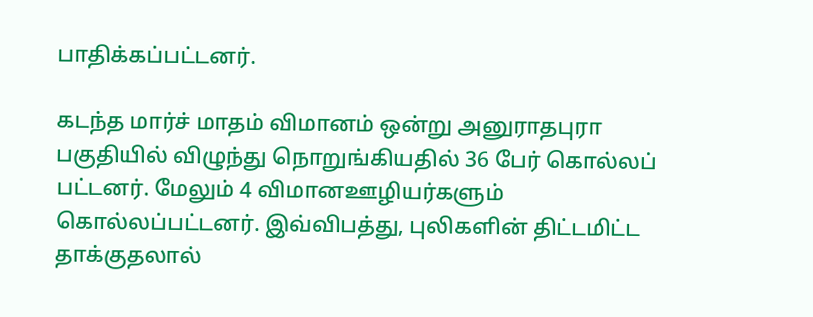பாதிக்கப்பட்டனர்.

கடந்த மார்ச் மாதம் விமானம் ஒன்று அனுராதபுரா பகுதியில் விழுந்து நொறுங்கியதில் 36 பேர் கொல்லப் பட்டனர். மேலும் 4 விமானஊழியர்களும் கொல்லப்பட்டனர். இவ்விபத்து, புலிகளின் திட்டமிட்ட தாக்குதலால்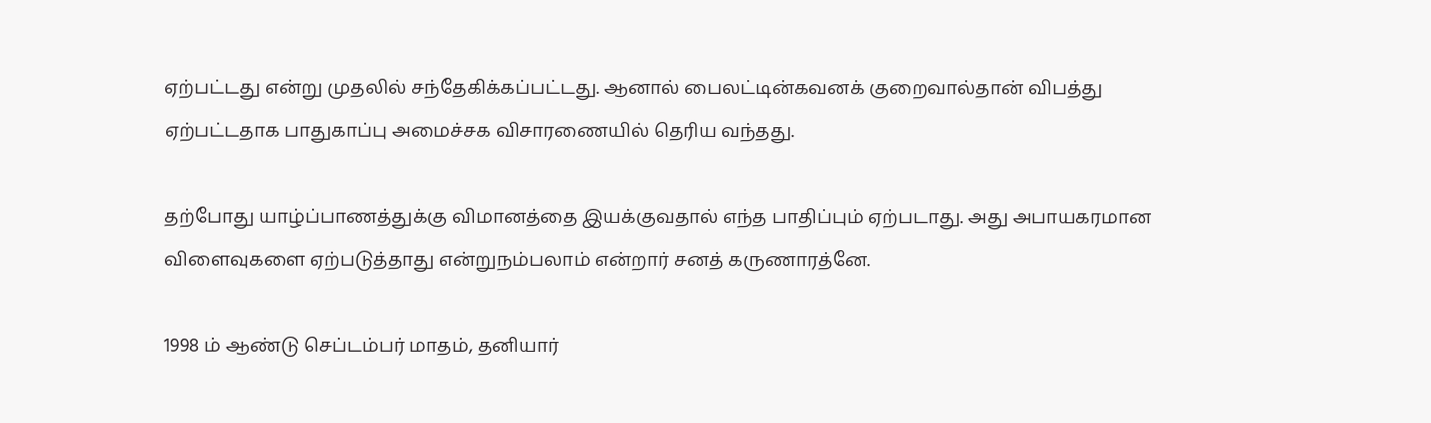ஏற்பட்டது என்று முதலில் சந்தேகிக்கப்பட்டது. ஆனால் பைலட்டின்கவனக் குறைவால்தான் விபத்து ஏற்பட்டதாக பாதுகாப்பு அமைச்சக விசாரணையில் தெரிய வந்தது.

தற்போது யாழ்ப்பாணத்துக்கு விமானத்தை இயக்குவதால் எந்த பாதிப்பும் ஏற்படாது. அது அபாயகரமான விளைவுகளை ஏற்படுத்தாது என்றுநம்பலாம் என்றார் சனத் கருணாரத்னே.

1998 ம் ஆண்டு செப்டம்பர் மாதம், தனியார்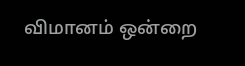விமானம் ஒன்றை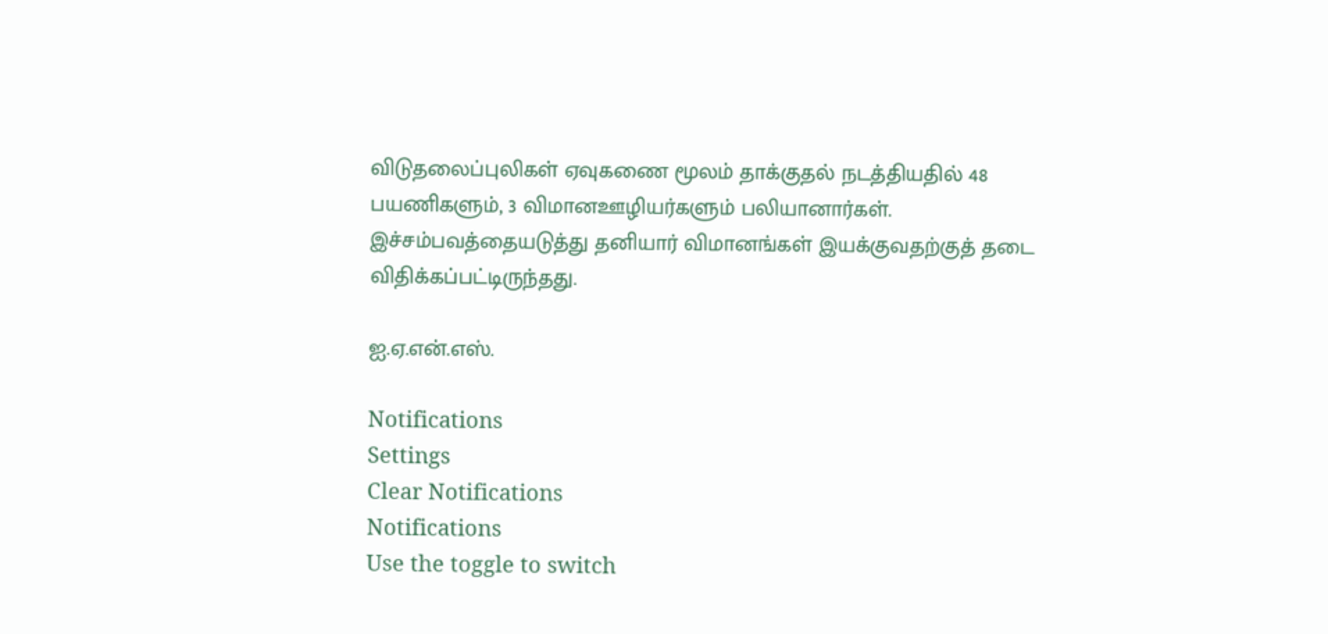விடுதலைப்புலிகள் ஏவுகணை மூலம் தாக்குதல் நடத்தியதில் 48 பயணிகளும், 3 விமானஊழியர்களும் பலியானார்கள். இச்சம்பவத்தையடுத்து தனியார் விமானங்கள் இயக்குவதற்குத் தடை விதிக்கப்பட்டிருந்தது.

ஐ.ஏ.என்.எஸ்.

Notifications
Settings
Clear Notifications
Notifications
Use the toggle to switch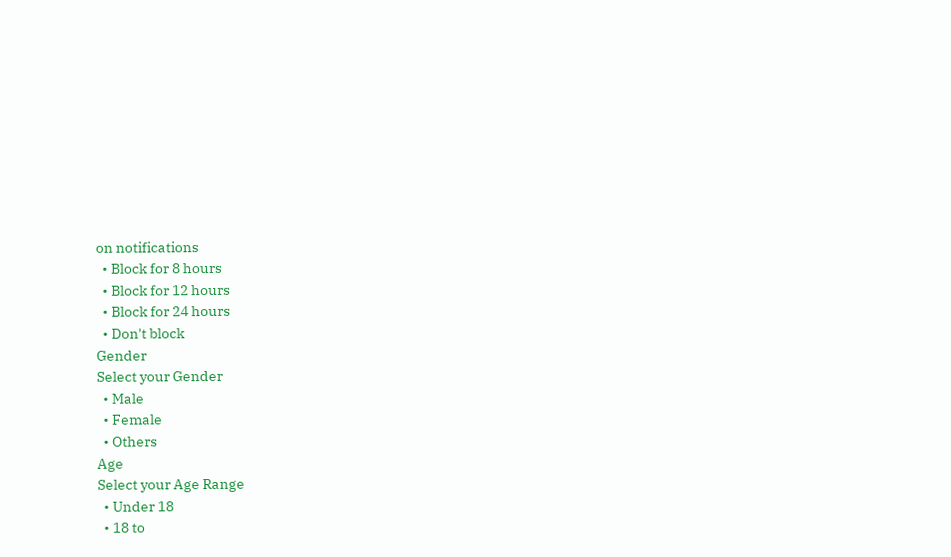on notifications
  • Block for 8 hours
  • Block for 12 hours
  • Block for 24 hours
  • Don't block
Gender
Select your Gender
  • Male
  • Female
  • Others
Age
Select your Age Range
  • Under 18
  • 18 to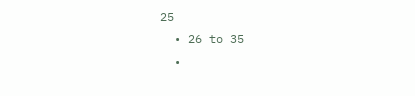25
  • 26 to 35
  •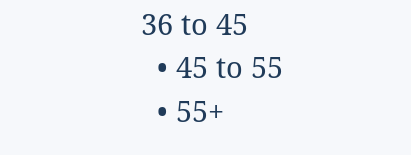36 to 45
  • 45 to 55
  • 55+